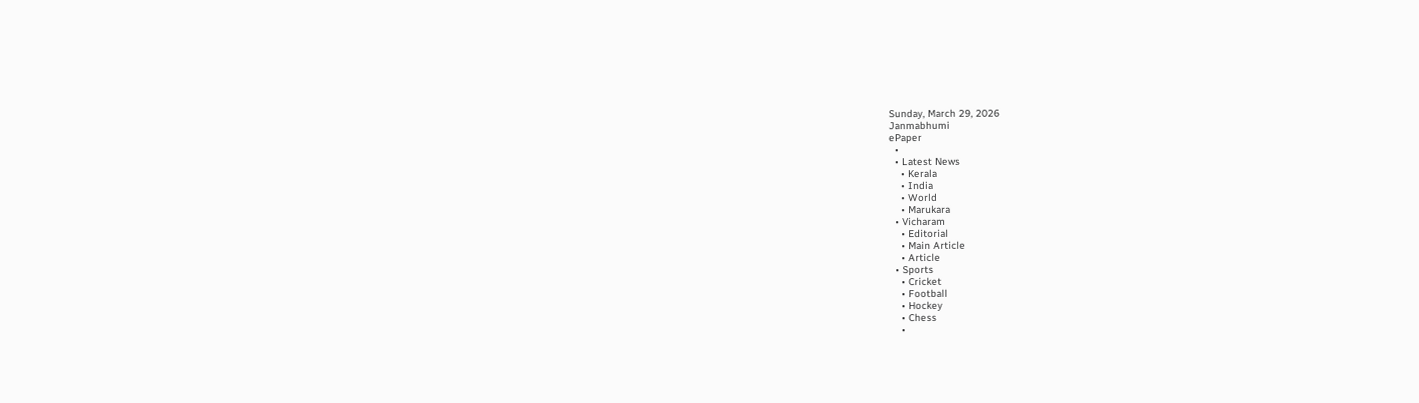Sunday, March 29, 2026
Janmabhumi
ePaper
  •
  • Latest News
    • Kerala
    • India
    • World
    • Marukara
  • Vicharam
    • Editorial
    • Main Article
    • Article
  • Sports
    • Cricket
    • Football
    • Hockey
    • Chess
    •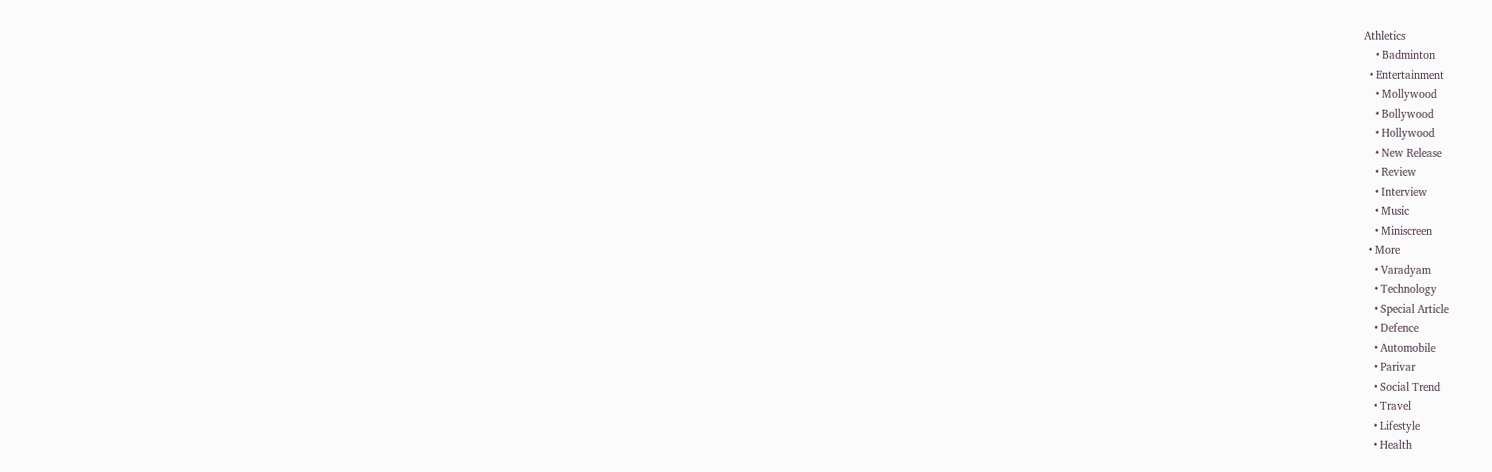Athletics
    • Badminton
  • Entertainment
    • Mollywood
    • Bollywood
    • Hollywood
    • New Release
    • Review
    • Interview
    • Music
    • Miniscreen
  • More
    • Varadyam
    • Technology
    • Special Article
    • Defence
    • Automobile
    • Parivar
    • Social Trend
    • Travel
    • Lifestyle
    • Health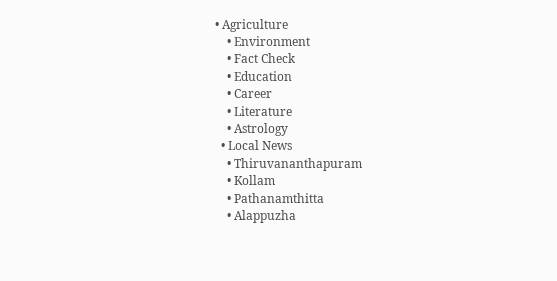• Agriculture
    • Environment
    • Fact Check
    • Education
    • Career
    • Literature
    • Astrology
  • Local News
    • Thiruvananthapuram
    • Kollam
    • Pathanamthitta
    • Alappuzha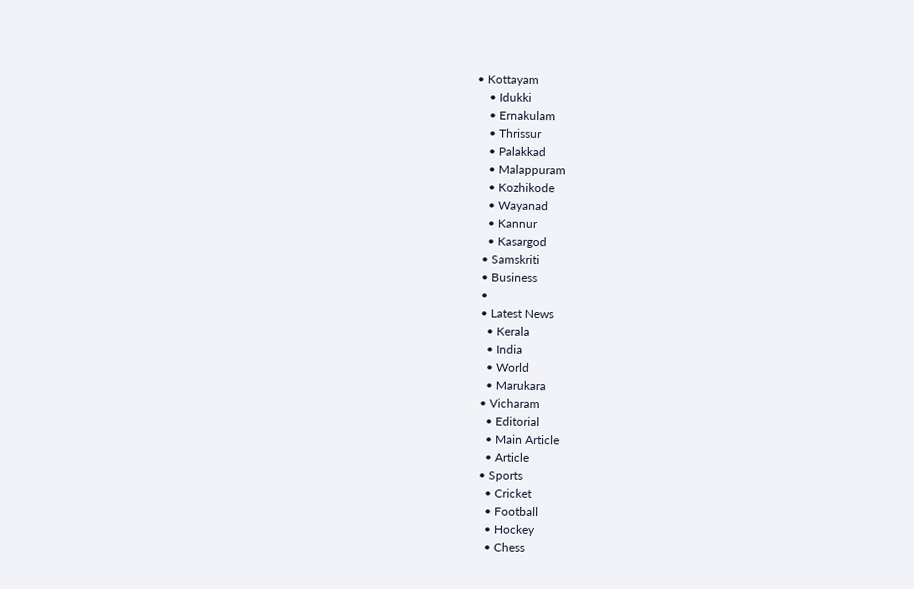• Kottayam
    • Idukki
    • Ernakulam
    • Thrissur
    • Palakkad
    • Malappuram
    • Kozhikode
    • Wayanad
    • Kannur
    • Kasargod
  • Samskriti
  • Business
  •
  • Latest News
    • Kerala
    • India
    • World
    • Marukara
  • Vicharam
    • Editorial
    • Main Article
    • Article
  • Sports
    • Cricket
    • Football
    • Hockey
    • Chess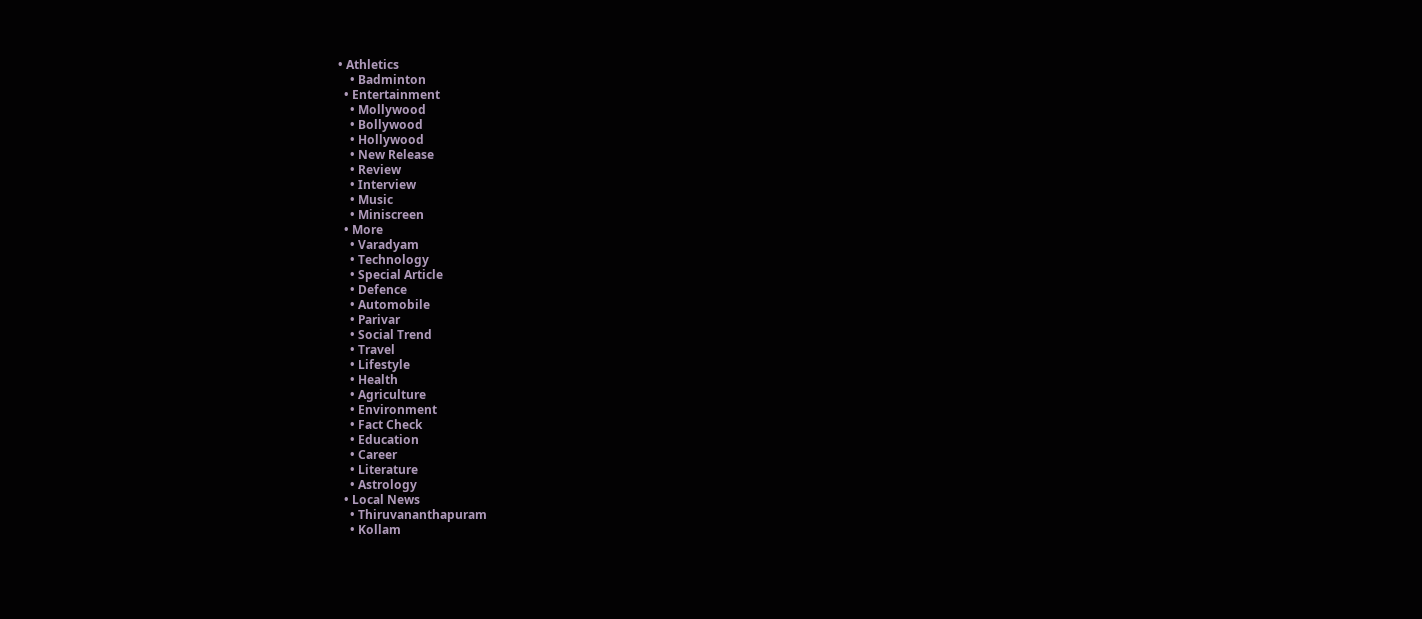• Athletics
    • Badminton
  • Entertainment
    • Mollywood
    • Bollywood
    • Hollywood
    • New Release
    • Review
    • Interview
    • Music
    • Miniscreen
  • More
    • Varadyam
    • Technology
    • Special Article
    • Defence
    • Automobile
    • Parivar
    • Social Trend
    • Travel
    • Lifestyle
    • Health
    • Agriculture
    • Environment
    • Fact Check
    • Education
    • Career
    • Literature
    • Astrology
  • Local News
    • Thiruvananthapuram
    • Kollam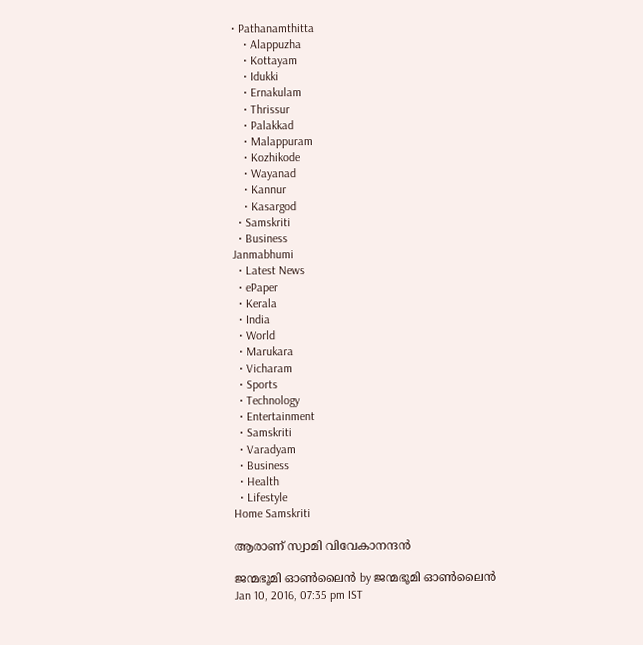• Pathanamthitta
    • Alappuzha
    • Kottayam
    • Idukki
    • Ernakulam
    • Thrissur
    • Palakkad
    • Malappuram
    • Kozhikode
    • Wayanad
    • Kannur
    • Kasargod
  • Samskriti
  • Business
Janmabhumi
  • Latest News
  • ePaper
  • Kerala
  • India
  • World
  • Marukara
  • Vicharam
  • Sports
  • Technology
  • Entertainment
  • Samskriti
  • Varadyam
  • Business
  • Health
  • Lifestyle
Home Samskriti

ആരാണ് സ്വാമി വിവേകാനന്ദന്‍

ജന്മഭൂമി ഓണ്‍ലൈന്‍ by ജന്മഭൂമി ഓണ്‍ലൈന്‍
Jan 10, 2016, 07:35 pm IST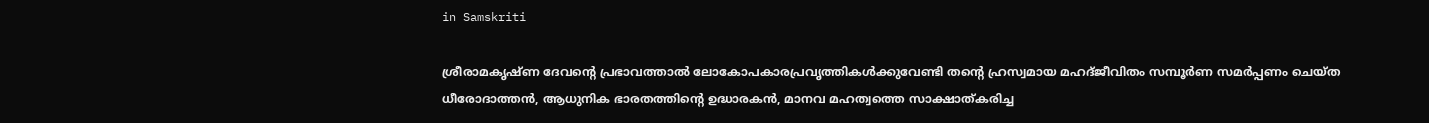in Samskriti

ശ്രീരാമകൃഷ്ണ ദേവന്റെ പ്രഭാവത്താല്‍ ലോകോപകാരപ്രവൃത്തികള്‍ക്കുവേണ്ടി തന്റെ ഹ്രസ്വമായ മഹദ്ജീവിതം സമ്പൂര്‍ണ സമര്‍പ്പണം ചെയ്ത ധീരോദാത്തന്‍, ആധുനിക ഭാരതത്തിന്റെ ഉദ്ധാരകന്‍, മാനവ മഹത്വത്തെ സാക്ഷാത്കരിച്ച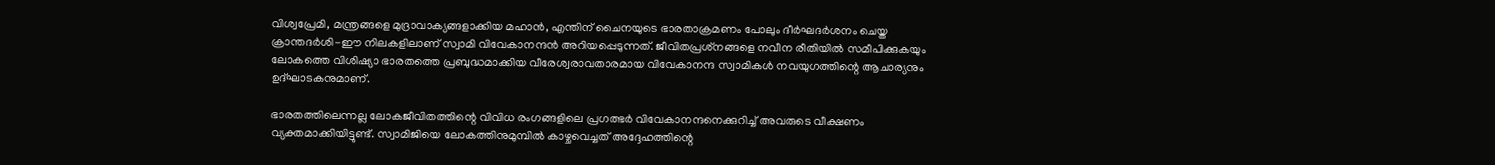വിശ്വപ്രേമി, മന്ത്രങ്ങളെ മുദ്രാവാക്യങ്ങളാക്കിയ മഹാന്‍, എന്തിന് ചൈനയുടെ ഭാരതാക്രമണം പോലും ദീര്‍ഘദര്‍ശനം ചെയ്ത ക്രാന്തദര്‍ശി-ഈ നിലകളിലാണ് സ്വാമി വിവേകാനന്ദന്‍ അറിയപ്പെടുന്നത്. ജീവിതപ്രശ്‌നങ്ങളെ നവീന രീതിയില്‍ സമീപിക്കുകയും ലോകത്തെ വിശിഷ്യാ ഭാരതത്തെ പ്രബുദ്ധമാക്കിയ വീരേശ്വരാവതാരമായ വിവേകാനന്ദ സ്വാമികള്‍ നവയുഗത്തിന്റെ ആചാര്യനും ഉദ്ഘാടകനുമാണ്.

ഭാരതത്തിലെന്നല്ല ലോകജീവിതത്തിന്റെ വിവിധ രംഗങ്ങളിലെ പ്രഗത്ഭര്‍ വിവേകാനന്ദനെക്കുറിച്ച് അവരുടെ വീക്ഷണം വ്യക്തമാക്കിയിട്ടുണ്ട്. സ്വാമിജിയെ ലോകത്തിനുമുമ്പില്‍ കാഴ്ചവെച്ചത് അദ്ദേഹത്തിന്റെ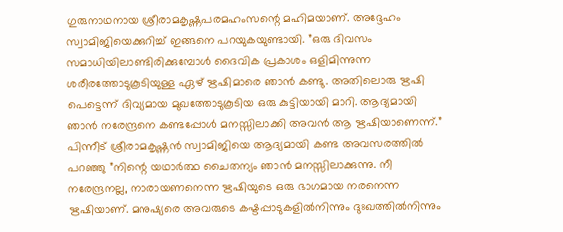ഗുരുനാഥനായ ശ്രീരാമകൃഷ്ണപരമഹംസന്റെ മഹിമയാണ്. അദ്ദേഹം സ്വാമിജിയെക്കുറിച്ച് ഇങ്ങനെ പറയുകയുണ്ടായി. ”ഒരു ദിവസം സമാധിയിലാണ്ടിരിക്കുമ്പോള്‍ ദൈവിക പ്രകാശം ഒളിമിന്നുന്ന ശരീരത്തോടുകൂടിയുള്ള ഏഴ് ഋഷിമാരെ ഞാന്‍ കണ്ടു. അതിലൊരു ഋഷി പെട്ടെന്ന് ദിവ്യമായ മുഖത്തോടുകൂടിയ ഒരു കുട്ടിയായി മാറി. ആദ്യമായി ഞാന്‍ നരേന്ദ്രനെ കണ്ടപ്പോള്‍ മനസ്സിലാക്കി അവന്‍ ആ ഋഷിയാണെന്ന്.” പിന്നീട് ശ്രീരാമകൃഷ്ണന്‍ സ്വാമിജിയെ ആദ്യമായി കണ്ട അവസരത്തില്‍ പറഞ്ഞു ”നിന്റെ യഥാര്‍ത്ഥ ചൈതന്യം ഞാന്‍ മനസ്സിലാക്കുന്നു. നീ നരേന്ദ്രനല്ല, നാരായണനെന്ന ഋഷിയുടെ ഒരു ഭാഗമായ നരനെന്ന ഋഷിയാണ്. മനുഷ്യരെ അവരുടെ കഷ്ടപ്പാടുകളില്‍നിന്നും ദുഃഖത്തില്‍നിന്നും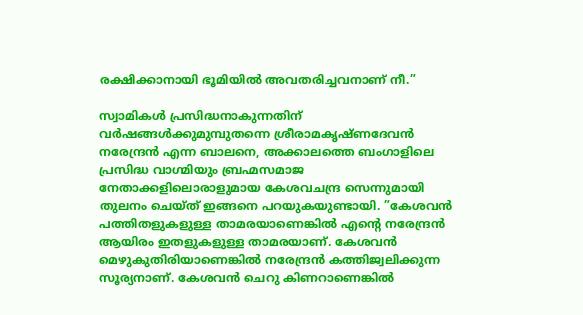രക്ഷിക്കാനായി ഭൂമിയില്‍ അവതരിച്ചവനാണ് നീ.”

സ്വാമികള്‍ പ്രസിദ്ധനാകുന്നതിന് വര്‍ഷങ്ങള്‍ക്കുമുമ്പുതന്നെ ശ്രീരാമകൃഷ്ണദേവന്‍ നരേന്ദ്രന്‍ എന്ന ബാലനെ, അക്കാലത്തെ ബംഗാളിലെ പ്രസിദ്ധ വാഗ്മിയും ബ്രഹ്മസമാജ നേതാക്കളിലൊരാളുമായ കേശവചന്ദ്ര സെന്നുമായി തുലനം ചെയ്ത് ഇങ്ങനെ പറയുകയുണ്ടായി. ”കേശവന്‍ പത്തിതളുകളുള്ള താമരയാണെങ്കില്‍ എന്റെ നരേന്ദ്രന്‍ ആയിരം ഇതളുകളുള്ള താമരയാണ്. കേശവന്‍ മെഴുകുതിരിയാണെങ്കില്‍ നരേന്ദ്രന്‍ കത്തിജ്വലിക്കുന്ന സൂര്യനാണ്. കേശവന്‍ ചെറു കിണറാണെങ്കില്‍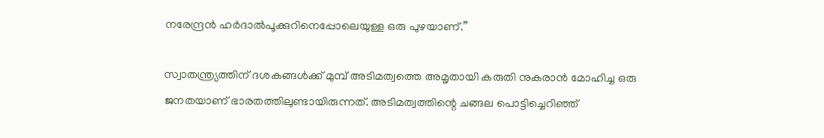നരേന്ദ്രന്‍ ഹര്‍ദാല്‍പൂക്കുറിനെപ്പോലെയുള്ള ഒരു പുഴയാണ്.”

സ്വാതന്ത്ര്യത്തിന് ദശകങ്ങള്‍ക്ക് മുമ്പ് അടിമത്വത്തെ അമൃതായി കരുതി നുകരാന്‍ മോഹിച്ച ഒരു ജനതയാണ് ഭാരതത്തിലുണ്ടായിരുന്നത്. അടിമത്വത്തിന്റെ ചങ്ങല പൊട്ടിച്ചെറിഞ്ഞ്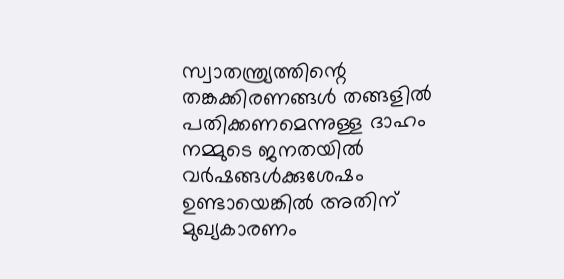സ്വാതന്ത്ര്യത്തിന്റെ തങ്കക്കിരണങ്ങള്‍ തങ്ങളില്‍ പതിക്കണമെന്നുള്ള ദാഹം നമ്മുടെ ജനതയില്‍ വര്‍ഷങ്ങള്‍ക്കുശേഷം ഉണ്ടായെങ്കില്‍ അതിന് മുഖ്യകാരണം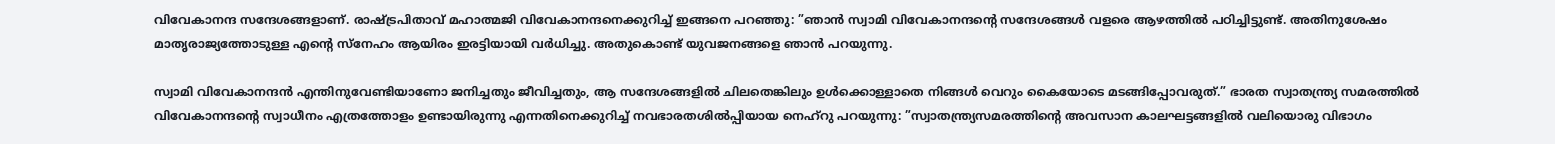വിവേകാനന്ദ സന്ദേശങ്ങളാണ്. രാഷ്‌ട്രപിതാവ് മഹാത്മജി വിവേകാനന്ദനെക്കുറിച്ച് ഇങ്ങനെ പറഞ്ഞു: ”ഞാന്‍ സ്വാമി വിവേകാനന്ദന്റെ സന്ദേശങ്ങള്‍ വളരെ ആഴത്തില്‍ പഠിച്ചിട്ടുണ്ട്. അതിനുശേഷം മാതൃരാജ്യത്തോടുള്ള എന്റെ സ്‌നേഹം ആയിരം ഇരട്ടിയായി വര്‍ധിച്ചു. അതുകൊണ്ട് യുവജനങ്ങളെ ഞാന്‍ പറയുന്നു.

സ്വാമി വിവേകാനന്ദന്‍ എന്തിനുവേണ്ടിയാണോ ജനിച്ചതും ജീവിച്ചതും, ആ സന്ദേശങ്ങളില്‍ ചിലതെങ്കിലും ഉള്‍ക്കൊള്ളാതെ നിങ്ങള്‍ വെറും കൈയോടെ മടങ്ങിപ്പോവരുത്.” ഭാരത സ്വാതന്ത്ര്യ സമരത്തില്‍ വിവേകാനന്ദന്റെ സ്വാധീനം എത്രത്തോളം ഉണ്ടായിരുന്നു എന്നതിനെക്കുറിച്ച് നവഭാരതശില്‍പ്പിയായ നെഹ്‌റു പറയുന്നു: ”സ്വാതന്ത്ര്യസമരത്തിന്റെ അവസാന കാലഘട്ടങ്ങളില്‍ വലിയൊരു വിഭാഗം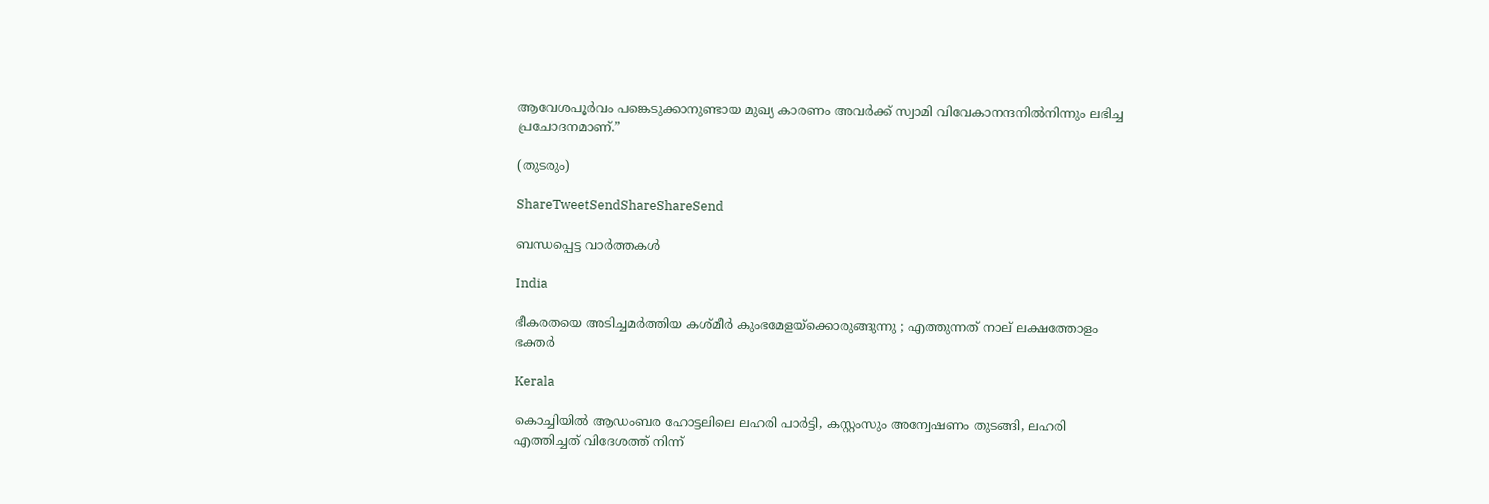ആവേശപൂര്‍വം പങ്കെടുക്കാനുണ്ടായ മുഖ്യ കാരണം അവര്‍ക്ക് സ്വാമി വിവേകാനന്ദനില്‍നിന്നും ലഭിച്ച പ്രചോദനമാണ്.”

(തുടരും)

ShareTweetSendShareShareSend

ബന്ധപ്പെട്ട വാര്‍ത്തകള്‍

India

ഭീകരതയെ അടിച്ചമർത്തിയ കശ്മീർ കുംഭമേളയ്‌ക്കൊരുങ്ങുന്നു ; എത്തുന്നത് നാല് ലക്ഷത്തോളം ഭക്തർ

Kerala

കൊച്ചിയില്‍ ആഡംബര ഹോട്ടലിലെ ലഹരി പാര്‍ട്ടി, കസ്റ്റംസും അന്വേഷണം തുടങ്ങി, ലഹരി എത്തിച്ചത് വിദേശത്ത് നിന്ന്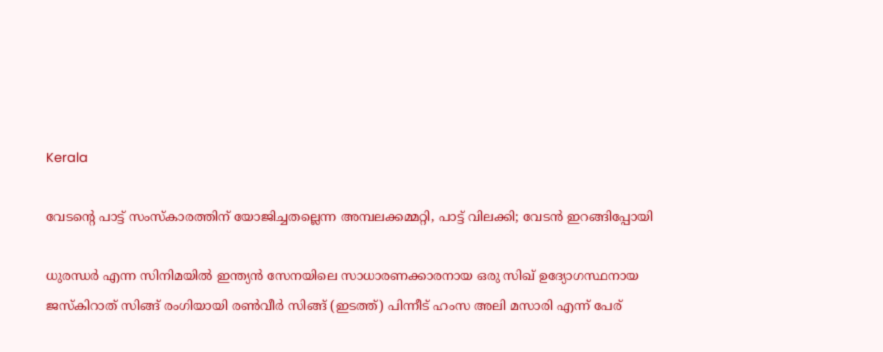Kerala

വേടന്റെ പാട്ട് സംസ്കാരത്തിന് യോജിച്ചതല്ലെന്ന അമ്പലക്കമ്മറ്റി, പാട്ട് വിലക്കി; വേടന്‍ ഇറങ്ങിപ്പോയി

ധുരന്ധര്‍ എന്ന സിനിമയില്‍ ഇന്ത്യന്‍ സേനയിലെ സാധാരണക്കാരനായ ഒരു സിഖ് ഉദ്യോഗസ്ഥനായ ജസ്കിറാത് സിങ്ങ് രംഗിയായി രണ്‍വീര്‍ സിങ്ങ് (ഇടത്ത്) പിന്നീട് ഹംസ അലി മസാരി എന്ന് പേര്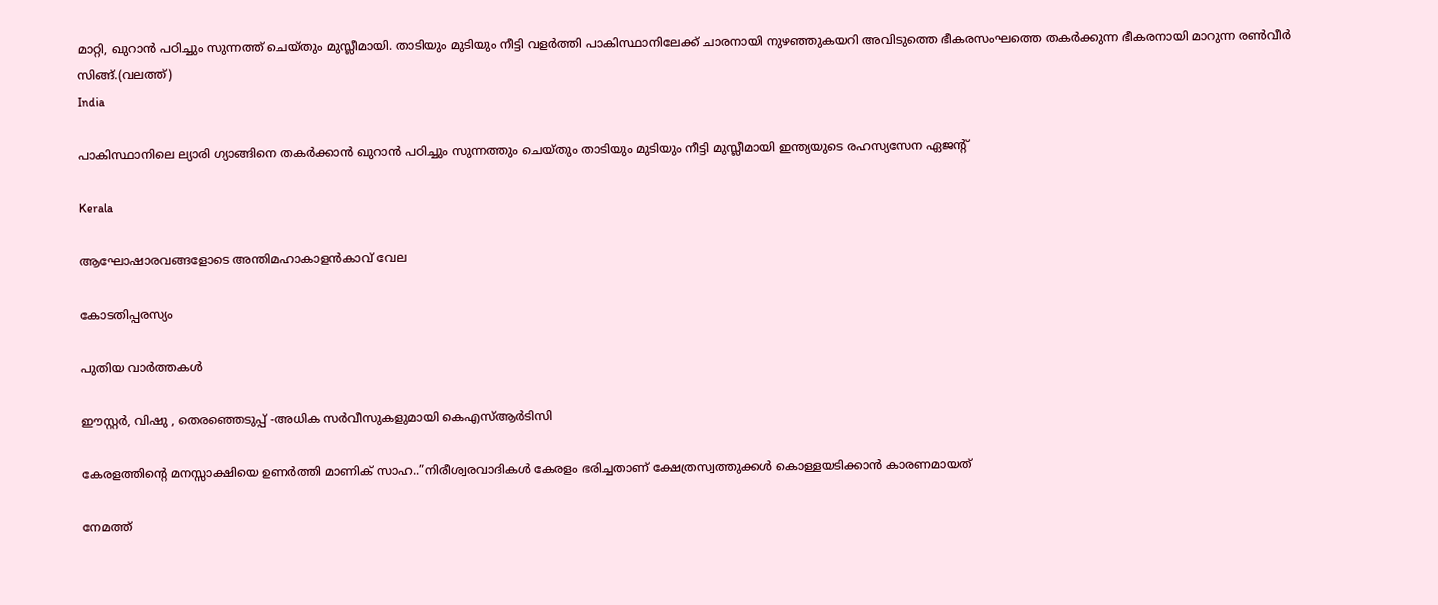മാറ്റി, ഖുറാന്‍ പഠിച്ചും സുന്നത്ത് ചെയ്തും മുസ്ലീമായി. താടിയും മുടിയും നീട്ടി വളര്‍ത്തി പാകിസ്ഥാനിലേക്ക് ചാരനായി നുഴഞ്ഞുകയറി അവിടുത്തെ ഭീകരസംഘത്തെ തകര്‍ക്കുന്ന ഭീകരനായി മാറുന്ന രണ്‍വീര്‍ സിങ്ങ്.(വലത്ത്)
India

പാകിസ്ഥാനിലെ ല്യാരി ഗ്യാങ്ങിനെ തകര്‍ക്കാന്‍ ഖുറാന്‍ പഠിച്ചും സുന്നത്തും ചെയ്തും താടിയും മുടിയും നീട്ടി മുസ്ലീമായി ഇന്ത്യയുടെ രഹസ്യസേന ഏജന്‍റ്

Kerala

ആഘോഷാരവങ്ങളോടെ അന്തിമഹാകാളന്‍കാവ് വേല

കോടതിപ്പരസ്യം

പുതിയ വാര്‍ത്തകള്‍

ഈസ്റ്റര്‍, വിഷു , തെരഞ്ഞെടുപ്പ് -അധിക സര്‍വീസുകളുമായി കെഎസ്ആര്‍ടിസി

കേരളത്തിന്റെ മനസ്സാക്ഷിയെ ഉണര്‍ത്തി മാണിക് സാഹ..”നിരീശ്വരവാദികള്‍ കേരളം ഭരിച്ചതാണ് ക്ഷേത്രസ്വത്തുക്കള്‍ കൊള്ളയടിക്കാന്‍ കാരണമായത്

നേമത്ത്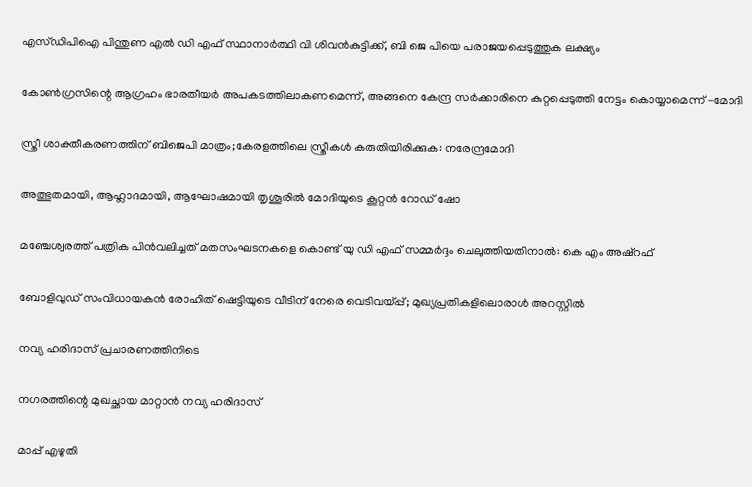എസ്ഡിപിഐ പിന്തുണ എല്‍ ഡി എഫ് സ്ഥാനാര്‍ത്ഥി വി ശിവന്‍കുട്ടിക്ക്, ബി ജെ പിയെ പരാജയപ്പെടുത്തുക ലക്ഷ്യം

കോണ്‍ഗ്രസിന്റെ ആഗ്രഹം ഭാരതീയര്‍ അപകടത്തിലാകണമെന്ന്, അങ്ങനെ കേന്ദ്ര സര്‍ക്കാരിനെ കുറ്റപ്പെടുത്തി നേട്ടം കൊയ്യാമെന്ന് -മോദി

സ്ത്രീ ശാക്തീകരണത്തിന് ബിജെപി മാത്രം;കേരളത്തിലെ സ്ത്രീകള്‍ കരുതിയിരിക്കുക: നരേന്ദ്രമോദി

അത്ഭുതമായി, ആഹ്ലാദമായി, ആഘോഷമായി തൃശൂരിൽ മോദിയുടെ കൂറ്റൻ റോഡ് ഷോ

മഞ്ചേശ്വരത്ത് പത്രിക പിന്‍വലിച്ചത് മതസംഘടനകളെ കൊണ്ട് യു ഡി എഫ് സമ്മര്‍ദ്ദം ചെലുത്തിയതിനാല്‍: കെ എം അഷ്റഫ്

ബോളിവുഡ് സംവിധായകൻ രോഹിത് ഷെട്ടിയുടെ വീടിന് നേരെ വെടിവയ്‌പ്പ്; മുഖ്യപ്രതികളിലൊരാൾ അറസ്റ്റിൽ

നവ്യ ഹരിദാസ് പ്രചാരണത്തിനിടെ

നഗരത്തിന്റെ മുഖച്ഛായ മാറ്റാന്‍ നവ്യ ഹരിദാസ്

മാപ്പ് എഴുതി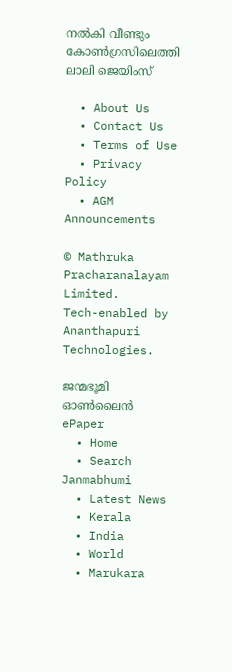നല്‍കി വീണ്ടും കോണ്‍ഗ്രസിലെത്തി ലാലി ജെയിംസ്

  • About Us
  • Contact Us
  • Terms of Use
  • Privacy Policy
  • AGM Announcements

© Mathruka Pracharanalayam Limited.
Tech-enabled by Ananthapuri Technologies.

ജന്മഭൂമി ഓണ്‍ലൈന്‍
ePaper
  • Home
  • Search Janmabhumi
  • Latest News
  • Kerala
  • India
  • World
  • Marukara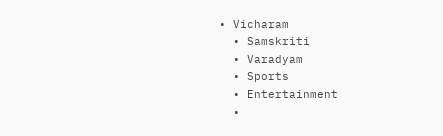• Vicharam
  • Samskriti
  • Varadyam
  • Sports
  • Entertainment
  •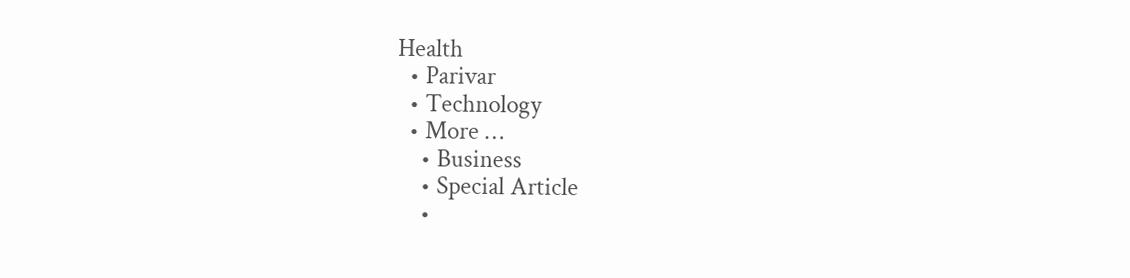Health
  • Parivar
  • Technology
  • More …
    • Business
    • Special Article
    •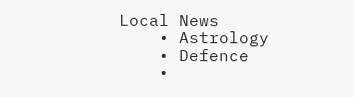Local News
    • Astrology
    • Defence
    •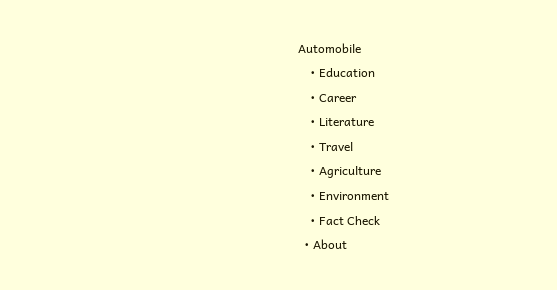Automobile
    • Education
    • Career
    • Literature
    • Travel
    • Agriculture
    • Environment
    • Fact Check
  • About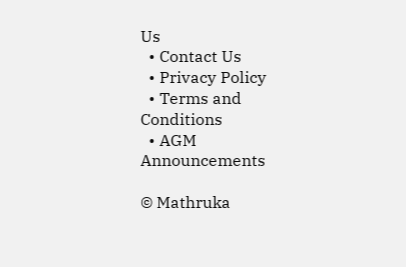Us
  • Contact Us
  • Privacy Policy
  • Terms and Conditions
  • AGM Announcements

© Mathruka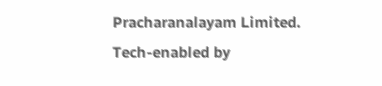Pracharanalayam Limited.
Tech-enabled by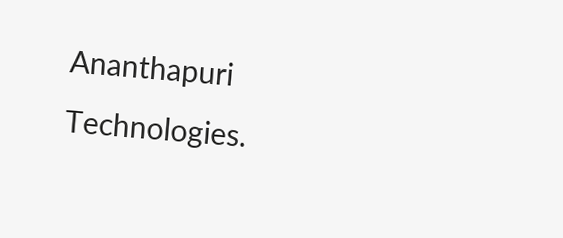Ananthapuri Technologies.